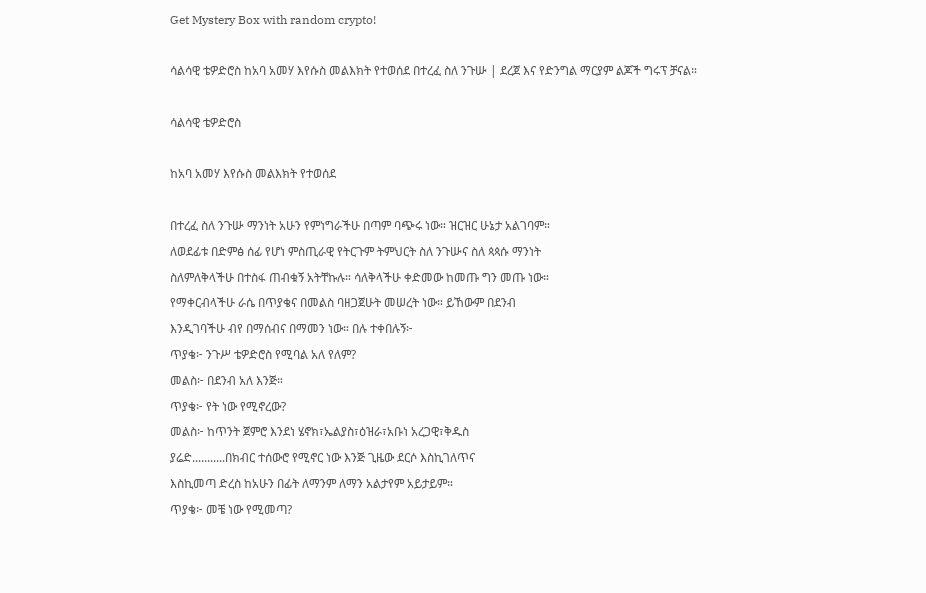Get Mystery Box with random crypto!

ሳልሳዊ ቴዎድሮስ ከአባ አመሃ እየሱስ መልእክት የተወሰደ በተረፈ ስለ ንጉሡ | ደረጀ እና የድንግል ማርያም ልጆች ግሩፕ ቻናል።

ሳልሳዊ ቴዎድሮስ

ከአባ አመሃ እየሱስ መልእክት የተወሰደ

በተረፈ ስለ ንጉሡ ማንነት አሁን የምነግራችሁ በጣም ባጭሩ ነው። ዝርዝር ሁኔታ አልገባም።
ለወደፊቱ በድምፅ ሰፊ የሆነ ምስጢራዊ የትርጉም ትምህርት ስለ ንጉሡና ስለ ጳጳሱ ማንነት
ስለምለቅላችሁ በተስፋ ጠብቁኝ አትቸኩሉ። ሳለቅላችሁ ቀድመው ከመጡ ግን መጡ ነው።
የማቀርብላችሁ ራሴ በጥያቄና በመልስ ባዘጋጀሁት መሠረት ነው። ይኸውም በደንብ
እንዲገባችሁ ብየ በማሰብና በማመን ነው። በሉ ተቀበሉኝ፦
ጥያቄ፦ ንጉሥ ቴዎድሮስ የሚባል አለ የለም?
መልስ፦ በደንብ አለ እንጅ።
ጥያቄ፦ የት ነው የሚኖረው?
መልስ፦ ከጥንት ጀምሮ እንደነ ሄኖክ፣ኤልያስ፣ዕዝራ፣አቡነ አረጋዊ፣ቅዱስ
ያሬድ...........በክብር ተሰውሮ የሚኖር ነው እንጅ ጊዜው ደርሶ እስኪገለጥና
እስኪመጣ ድረስ ከአሁን በፊት ለማንም ለማን አልታየም አይታይም።
ጥያቄ፦ መቼ ነው የሚመጣ?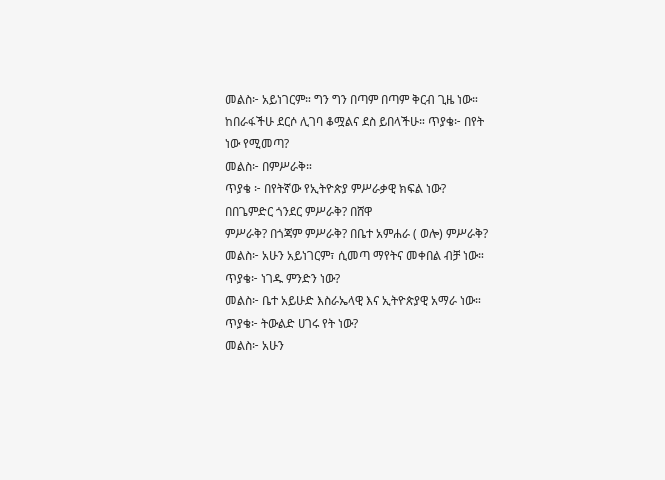መልስ፦ አይነገርም። ግን ግን በጣም በጣም ቅርብ ጊዜ ነው።
ከበራፋችሁ ደርሶ ሊገባ ቆሟልና ደስ ይበላችሁ። ጥያቄ፦ በየት ነው የሚመጣ?
መልስ፦ በምሥራቅ።
ጥያቄ ፦ በየትኛው የኢትዮጵያ ምሥራቃዊ ክፍል ነው? በበጌምድር ጎንደር ምሥራቅ? በሸዋ
ምሥራቅ? በጎጃም ምሥራቅ? በቤተ አምሐራ ( ወሎ) ምሥራቅ?
መልስ፦ አሁን አይነገርም፣ ሲመጣ ማየትና መቀበል ብቻ ነው።
ጥያቄ፦ ነገዱ ምንድን ነው?
መልስ፦ ቤተ አይሁድ እስራኤላዊ እና ኢትዮጵያዊ አማራ ነው።
ጥያቄ፦ ትውልድ ሀገሩ የት ነው?
መልስ፦ አሁን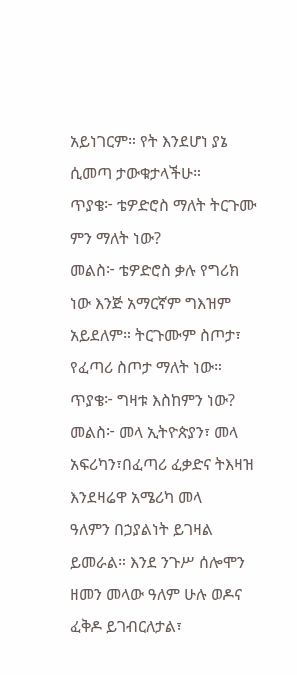አይነገርም። የት እንደሆነ ያኔ ሲመጣ ታውቁታላችሁ።
ጥያቄ፦ ቴዎድሮስ ማለት ትርጉሙ ምን ማለት ነው?
መልስ፦ ቴዎድሮስ ቃሉ የግሪክ ነው እንጅ አማርኛም ግእዝም አይደለም። ትርጉሙም ስጦታ፣
የፈጣሪ ስጦታ ማለት ነው።
ጥያቄ፦ ግዛቱ እስከምን ነው?
መልስ፦ መላ ኢትዮጵያን፣ መላ አፍሪካን፣በፈጣሪ ፈቃድና ትእዛዝ እንደዛሬዋ አሜሪካ መላ
ዓለምን በኃያልነት ይገዛል ይመራል። እንደ ንጉሥ ሰሎሞን ዘመን መላው ዓለም ሁሉ ወዶና
ፈቅዶ ይገብርለታል፣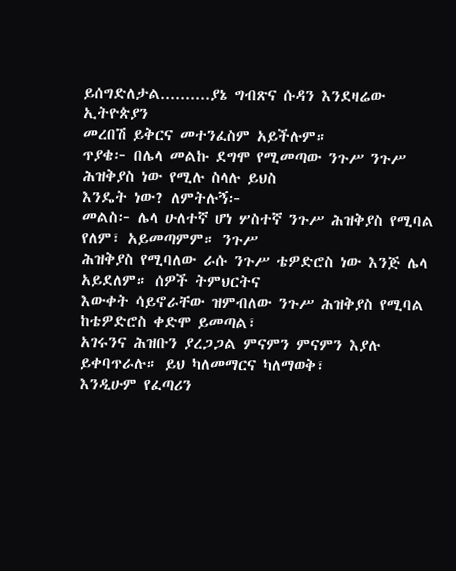ይሰግድለታል..........ያኔ ግብጽና ሱዳን እንደዛሬው ኢትዮጵያን
መረበሽ ይቅርና መተንፈስም አይችሉም።
ጥያቄ፦ በሌላ መልኩ ደግሞ የሚመጣው ንጉሥ ንጉሥ ሕዝቅያስ ነው የሚሉ ስላሉ ይህስ
እንዴት ነው? ለምትሉኝ፦
መልስ፦ ሌላ ሁለተኛ ሆነ ሦስተኛ ንጉሥ ሕዝቅያስ የሚባል የለም፣ አይመጣምም። ንጉሥ
ሕዝቅያስ የሚባለው ራሱ ንጉሥ ቴዎድሮስ ነው እንጅ ሌላ አይደለም። ሰዎች ትምህርትና
እውቀት ሳይኖራቸው ዝምብለው ንጉሥ ሕዝቅያስ የሚባል ከቴዎድሮስ ቀድሞ ይመጣል፣
አገሩንና ሕዝቡን ያረጋጋል ምናምን ምናምን እያሉ ይቀባጥራሉ። ይህ ካለመማርና ካለማወቅ፣
እንዲሁም የፈጣሪን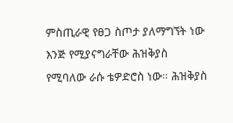ምስጢራዊ የፀጋ ስጦታ ያለማግኘት ነው እንጅ የሚያናግራቸው ሕዝቅያስ
የሚባለው ራሱ ቴዎድሮስ ነው። ሕዝቅያስ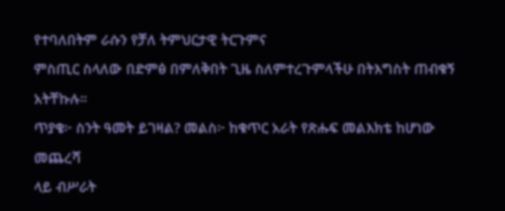የተባለበትም ራሱን የቻለ ትምህርታዊ ትርጉምና
ምስጢር ስላለው በድምፅ በምለቅበት ጊዜ ስለምተረጉምላችሁ በትእግስት ጠብቁኝ አትቸኩሉ።
ጥያቄ፦ ስንት ዓመት ይገዛል? መልስ፦ ከቁጥር አራት የጽሑፍ መልእክቴ ከሆነው መጨረሻ
ላይ ብሥራት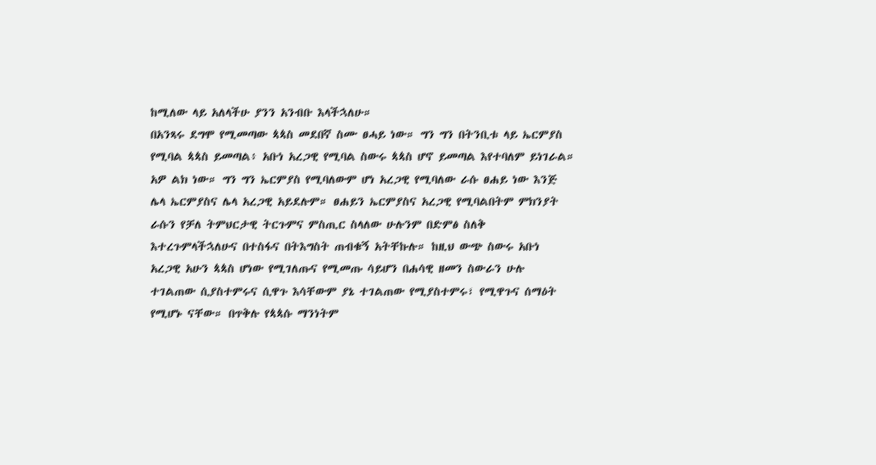ከሚለው ላይ አለላችሁ ያንን አንብቡ እላችኋለሁ።
በአንጻሩ ደግሞ የሚመጣው ጳጳስ መደበኛ ስሙ ፀሓይ ነው። ግን ግን በትንቢቱ ላይ ኤርምያስ
የሚባል ጳጳስ ይመጣል፥ አቡነ አረጋዊ የሚባል ስውሩ ጳጳስ ሆኖ ይመጣል እየተባለም ይነገራል።
አዎ ልክ ነው። ግን ግን ኤርምያስ የሚባለውም ሆነ አረጋዊ የሚባለው ራሱ ፀሐይ ነው እንጅ
ሌላ ኤርምያስና ሌላ አረጋዊ አይደሉም። ፀሐይን ኤርምያስና አረጋዊ የሚባልበትም ምክንያት
ራሱን የቻለ ትምህርታዊ ትርጉምና ምስጢር ስላለው ሁሉንም በድምፅ ስለቅ
እተረጉምላችኋለሁና በተስፋና በትእግስት ጠብቁኝ አትቸኩሉ። ከዚህ ውጭ ስውሩ አቡነ
አረጋዊ አሁን ጳጳስ ሆነው የሚገለጡና የሚመጡ ሳይሆን በሐሳዊ ዘመን ስውራን ሁሉ
ተገልጠው ሲያስተምሩና ሲዋጉ እሳቸውም ያኔ ተገልጠው የሚያስተምሩ፣ የሚዋጉና ሰማዕት
የሚሆኑ ናቸው። በጥቅሉ የጳጳሱ ማንነትም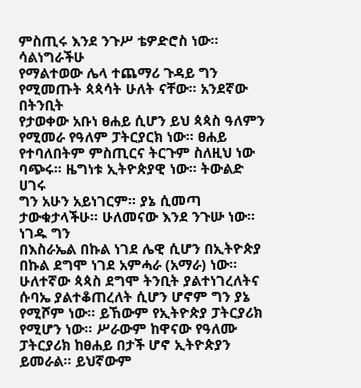ምስጢሩ እንደ ንጉሥ ቴዎድሮስ ነው። ሳልነግራችሁ
የማልተወው ሌላ ተጨማሪ ጉዳይ ግን የሚመጡት ጳጳሳት ሁለት ናቸው። አንደኛው በትንቢት
የታወቀው አቡነ ፀሐይ ሲሆን ይህ ጳጳስ ዓለምን የሚመራ የዓለም ፓትርያርክ ነው። ፀሐይ
የተባለበትም ምስጢርና ትርጉም ስለዚህ ነው ባጭሩ። ዜግነቱ ኢትዮጵያዊ ነው። ትውልድ ሀገሩ
ግን አሁን አይነገርም። ያኔ ሲመጣ ታውቁታላችሁ። ሁለመናው እንደ ንጉሡ ነው። ነገዱ ግን
በእስራኤል በኩል ነገደ ሌዊ ሲሆን በኢትዮጵያ በኩል ደግሞ ነገደ አምሓራ (አማራ) ነው።
ሁለተኛው ጳጳስ ደግሞ ትንቢት ያልተነገረለትና ሱባኤ ያልተቆጠረለት ሲሆን ሆኖም ግን ያኔ
የሚሾም ነው። ይኸውም የኢትዮጵያ ፓትርያሪክ የሚሆን ነው። ሥራውም ከዋናው የዓለሙ
ፓትርያሪክ ከፀሐይ በታች ሆኖ ኢትዮጵያን ይመራል። ይህኛውም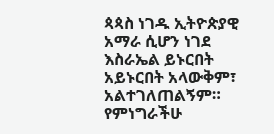ጳጳስ ነገዱ ኢትዮጵያዊ
አማራ ሲሆን ነገደ እስራኤል ይኑርበት አይኑርበት አላውቅም፣ አልተገለጠልኝም።
የምነግራችሁ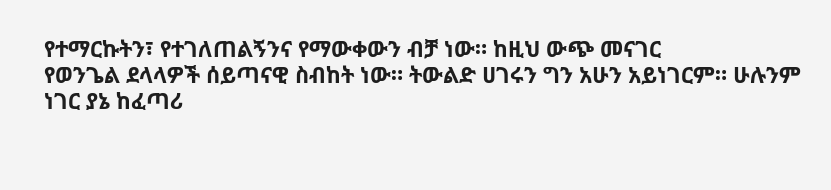የተማርኩትን፣ የተገለጠልኝንና የማውቀውን ብቻ ነው። ከዚህ ውጭ መናገር
የወንጌል ደላላዎች ሰይጣናዊ ስብከት ነው። ትውልድ ሀገሩን ግን አሁን አይነገርም። ሁሉንም
ነገር ያኔ ከፈጣሪ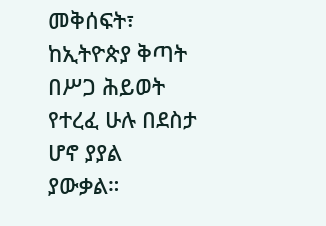መቅሰፍት፣ ከኢትዮጵያ ቅጣት በሥጋ ሕይወት የተረፈ ሁሉ በደስታ ሆኖ ያያል
ያውቃል።